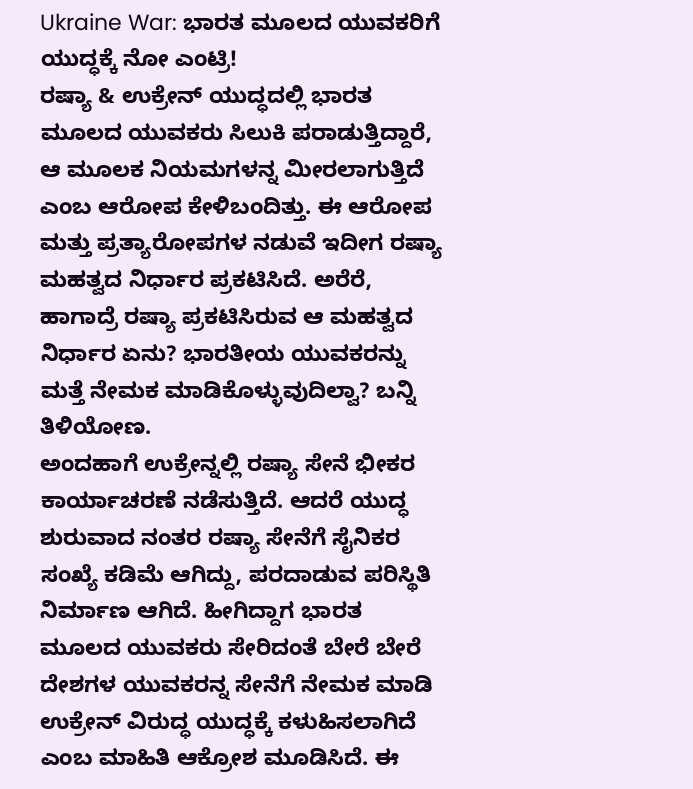Ukraine War: ಭಾರತ ಮೂಲದ ಯುವಕರಿಗೆ ಯುದ್ಧಕ್ಕೆ ನೋ ಎಂಟ್ರಿ!
ರಷ್ಯಾ & ಉಕ್ರೇನ್ ಯುದ್ಧದಲ್ಲಿ ಭಾರತ ಮೂಲದ ಯುವಕರು ಸಿಲುಕಿ ಪರಾಡುತ್ತಿದ್ದಾರೆ, ಆ ಮೂಲಕ ನಿಯಮಗಳನ್ನ ಮೀರಲಾಗುತ್ತಿದೆ ಎಂಬ ಆರೋಪ ಕೇಳಿಬಂದಿತ್ತು. ಈ ಆರೋಪ ಮತ್ತು ಪ್ರತ್ಯಾರೋಪಗಳ ನಡುವೆ ಇದೀಗ ರಷ್ಯಾ ಮಹತ್ವದ ನಿರ್ಧಾರ ಪ್ರಕಟಿಸಿದೆ. ಅರೆರೆ, ಹಾಗಾದ್ರೆ ರಷ್ಯಾ ಪ್ರಕಟಿಸಿರುವ ಆ ಮಹತ್ವದ ನಿರ್ಧಾರ ಏನು? ಭಾರತೀಯ ಯುವಕರನ್ನು ಮತ್ತೆ ನೇಮಕ ಮಾಡಿಕೊಳ್ಳುವುದಿಲ್ವಾ? ಬನ್ನಿ ತಿಳಿಯೋಣ.
ಅಂದಹಾಗೆ ಉಕ್ರೇನ್ನಲ್ಲಿ ರಷ್ಯಾ ಸೇನೆ ಭೀಕರ ಕಾರ್ಯಾಚರಣೆ ನಡೆಸುತ್ತಿದೆ. ಆದರೆ ಯುದ್ಧ ಶುರುವಾದ ನಂತರ ರಷ್ಯಾ ಸೇನೆಗೆ ಸೈನಿಕರ ಸಂಖ್ಯೆ ಕಡಿಮೆ ಆಗಿದ್ದು, ಪರದಾಡುವ ಪರಿಸ್ಥಿತಿ ನಿರ್ಮಾಣ ಆಗಿದೆ. ಹೀಗಿದ್ದಾಗ ಭಾರತ ಮೂಲದ ಯುವಕರು ಸೇರಿದಂತೆ ಬೇರೆ ಬೇರೆ ದೇಶಗಳ ಯುವಕರನ್ನ ಸೇನೆಗೆ ನೇಮಕ ಮಾಡಿ ಉಕ್ರೇನ್ ವಿರುದ್ಧ ಯುದ್ಧಕ್ಕೆ ಕಳುಹಿಸಲಾಗಿದೆ ಎಂಬ ಮಾಹಿತಿ ಆಕ್ರೋಶ ಮೂಡಿಸಿದೆ. ಈ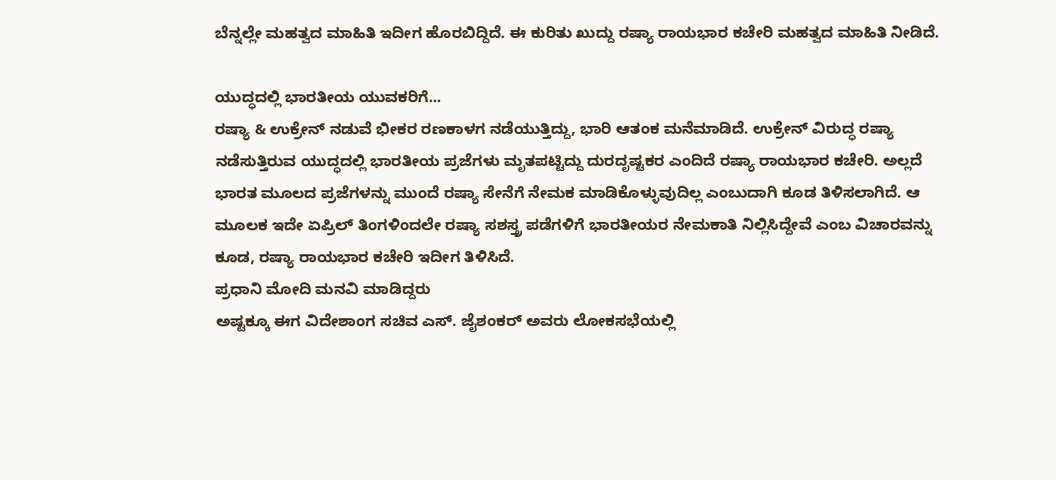ಬೆನ್ನಲ್ಲೇ ಮಹತ್ವದ ಮಾಹಿತಿ ಇದೀಗ ಹೊರಬಿದ್ದಿದೆ. ಈ ಕುರಿತು ಖುದ್ದು ರಷ್ಯಾ ರಾಯಭಾರ ಕಚೇರಿ ಮಹತ್ವದ ಮಾಹಿತಿ ನೀಡಿದೆ.

ಯುದ್ಧದಲ್ಲಿ ಭಾರತೀಯ ಯುವಕರಿಗೆ...
ರಷ್ಯಾ & ಉಕ್ರೇನ್ ನಡುವೆ ಭೀಕರ ರಣಕಾಳಗ ನಡೆಯುತ್ತಿದ್ದು, ಭಾರಿ ಆತಂಕ ಮನೆಮಾಡಿದೆ. ಉಕ್ರೇನ್ ವಿರುದ್ಧ ರಷ್ಯಾ ನಡೆಸುತ್ತಿರುವ ಯುದ್ಧದಲ್ಲಿ ಭಾರತೀಯ ಪ್ರಜೆಗಳು ಮೃತಪಟ್ಟಿದ್ದು ದುರದೃಷ್ಟಕರ ಎಂದಿದೆ ರಷ್ಯಾ ರಾಯಭಾರ ಕಚೇರಿ. ಅಲ್ಲದೆ ಭಾರತ ಮೂಲದ ಪ್ರಜೆಗಳನ್ನು ಮುಂದೆ ರಷ್ಯಾ ಸೇನೆಗೆ ನೇಮಕ ಮಾಡಿಕೊಳ್ಳುವುದಿಲ್ಲ ಎಂಬುದಾಗಿ ಕೂಡ ತಿಳಿಸಲಾಗಿದೆ. ಆ ಮೂಲಕ ಇದೇ ಏಪ್ರಿಲ್ ತಿಂಗಳಿಂದಲೇ ರಷ್ಯಾ ಸಶಸ್ತ್ರ ಪಡೆಗಳಿಗೆ ಭಾರತೀಯರ ನೇಮಕಾತಿ ನಿಲ್ಲಿಸಿದ್ದೇವೆ ಎಂಬ ವಿಚಾರವನ್ನು ಕೂಡ, ರಷ್ಯಾ ರಾಯಭಾರ ಕಚೇರಿ ಇದೀಗ ತಿಳಿಸಿದೆ.
ಪ್ರಧಾನಿ ಮೋದಿ ಮನವಿ ಮಾಡಿದ್ದರು
ಅಷ್ಟಕ್ಕೂ ಈಗ ವಿದೇಶಾಂಗ ಸಚಿವ ಎಸ್. ಜೈಶಂಕರ್ ಅವರು ಲೋಕಸಭೆಯಲ್ಲಿ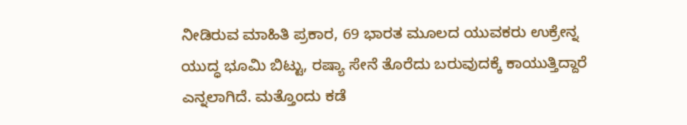ನೀಡಿರುವ ಮಾಹಿತಿ ಪ್ರಕಾರ, 69 ಭಾರತ ಮೂಲದ ಯುವಕರು ಉಕ್ರೇನ್ನ ಯುದ್ಧ ಭೂಮಿ ಬಿಟ್ಟು, ರಷ್ಯಾ ಸೇನೆ ತೊರೆದು ಬರುವುದಕ್ಕೆ ಕಾಯುತ್ತಿದ್ದಾರೆ ಎನ್ನಲಾಗಿದೆ. ಮತ್ತೊಂದು ಕಡೆ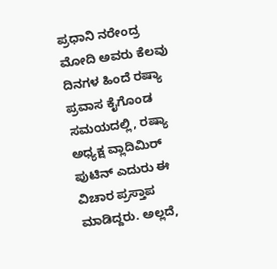ಪ್ರಧಾನಿ ನರೇಂದ್ರ ಮೋದಿ ಅವರು ಕೆಲವು ದಿನಗಳ ಹಿಂದೆ ರಷ್ಯಾ ಪ್ರವಾಸ ಕೈಗೊಂಡ ಸಮಯದಲ್ಲಿ, ರಷ್ಯಾ ಅಧ್ಯಕ್ಷ ವ್ಲಾದಿಮಿರ್ ಪುಟಿನ್ ಎದುರು ಈ ವಿಚಾರ ಪ್ರಸ್ತಾಪ ಮಾಡಿದ್ದರು. ಅಲ್ಲದೆ,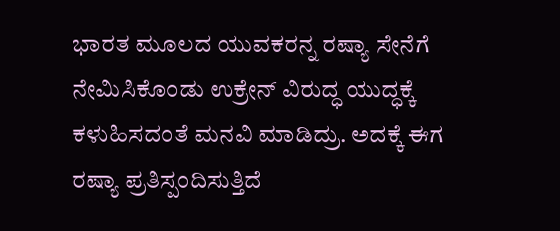ಭಾರತ ಮೂಲದ ಯುವಕರನ್ನ ರಷ್ಯಾ ಸೇನೆಗೆ ನೇಮಿಸಿಕೊಂಡು ಉಕ್ರೇನ್ ವಿರುದ್ಧ ಯುದ್ಧಕ್ಕೆ ಕಳುಹಿಸದಂತೆ ಮನವಿ ಮಾಡಿದ್ರು. ಅದಕ್ಕೆ ಈಗ ರಷ್ಯಾ ಪ್ರತಿಸ್ಪಂದಿಸುತ್ತಿದೆ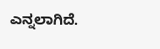ಎನ್ನಲಾಗಿದೆ.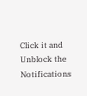Click it and Unblock the Notifications